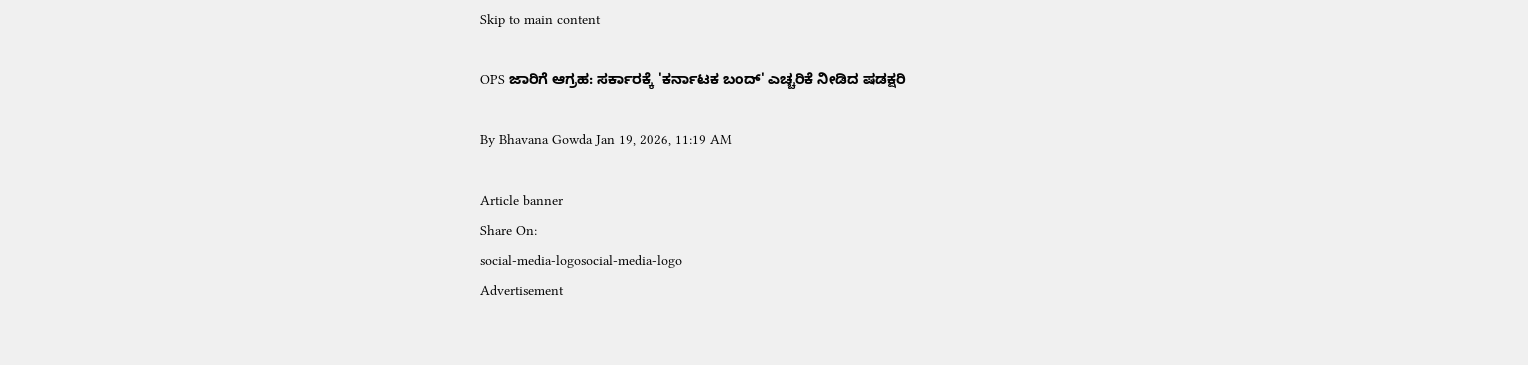Skip to main content

OPS ಜಾರಿಗೆ ಆಗ್ರಹ: ಸರ್ಕಾರಕ್ಕೆ 'ಕರ್ನಾಟಕ ಬಂದ್' ಎಚ್ಚರಿಕೆ ನೀಡಿದ ಷಡಕ್ಷರಿ

By Bhavana Gowda Jan 19, 2026, 11:19 AM

Article banner
Share On:
social-media-logosocial-media-logo
Advertisement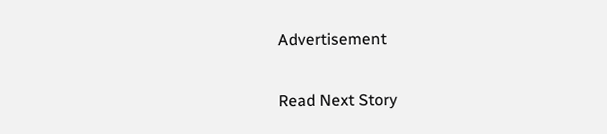Advertisement

Read Next Story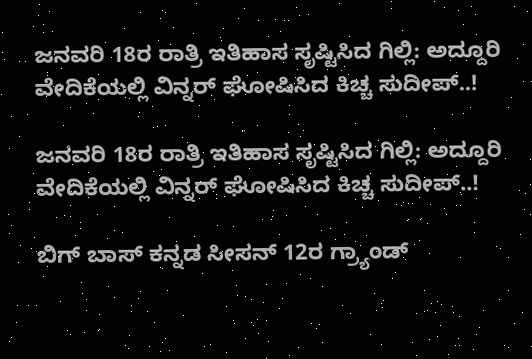ಜನವರಿ 18ರ ರಾತ್ರಿ ಇತಿಹಾಸ ಸೃಷ್ಟಿಸಿದ ಗಿಲ್ಲಿ: ಅದ್ದೂರಿ ವೇದಿಕೆಯಲ್ಲಿ ವಿನ್ನರ್ ಘೋಷಿಸಿದ ಕಿಚ್ಚ ಸುದೀಪ್..!

ಜನವರಿ 18ರ ರಾತ್ರಿ ಇತಿಹಾಸ ಸೃಷ್ಟಿಸಿದ ಗಿಲ್ಲಿ: ಅದ್ದೂರಿ ವೇದಿಕೆಯಲ್ಲಿ ವಿನ್ನರ್ ಘೋಷಿಸಿದ ಕಿಚ್ಚ ಸುದೀಪ್..!

ಬಿಗ್ ಬಾಸ್ ಕನ್ನಡ ಸೀಸನ್ 12ರ ಗ್ರ್ಯಾಂಡ್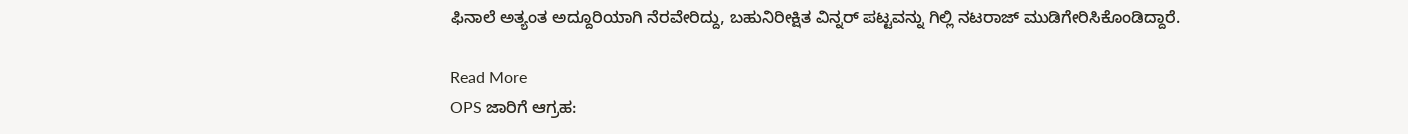ಫಿನಾಲೆ ಅತ್ಯಂತ ಅದ್ದೂರಿಯಾಗಿ ನೆರವೇರಿದ್ದು, ಬಹುನಿರೀಕ್ಷಿತ ವಿನ್ನರ್ ಪಟ್ಟವನ್ನು ಗಿಲ್ಲಿ ನಟರಾಜ್ ಮುಡಿಗೇರಿಸಿಕೊಂಡಿದ್ದಾರೆ.

Read More
OPS ಜಾರಿಗೆ ಆಗ್ರಹ: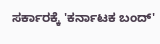ಸರ್ಕಾರಕ್ಕೆ 'ಕರ್ನಾಟಕ ಬಂದ್'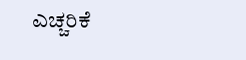ಎಚ್ಚರಿಕೆ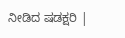ನೀಡಿದ ಷಡಕ್ಷರಿ |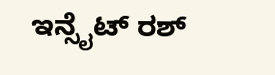ಇನ್ಸೈಟ್ ರಶ್